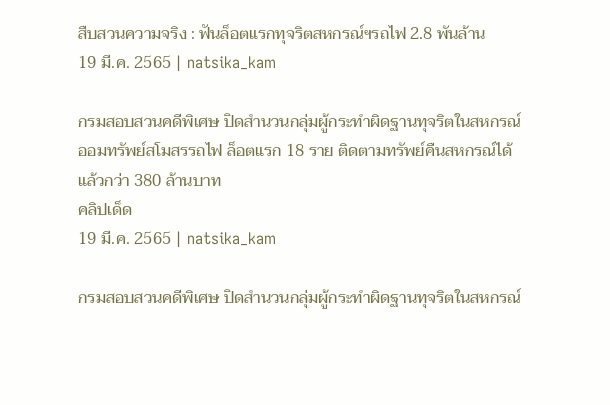สืบสวนความจริง : ฟันล็อตแรกทุจริตสหกรณ์ฯรถไฟ 2.8 พันล้าน
19 มี.ค. 2565 | natsika_kam

กรมสอบสวนคดีพิเศษ ปิดสำนวนกลุ่มผู้กระทำผิดฐานทุจริตในสหกรณ์ออมทรัพย์สโมสรรถไฟ ล็อตแรก 18 ราย ติดตามทรัพย์คืนสหกรณ์ได้แล้วกว่า 380 ล้านบาท
คลิปเด็ด
19 มี.ค. 2565 | natsika_kam

กรมสอบสวนคดีพิเศษ ปิดสำนวนกลุ่มผู้กระทำผิดฐานทุจริตในสหกรณ์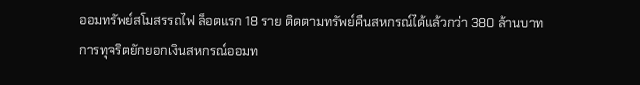ออมทรัพย์สโมสรรถไฟ ล็อตแรก 18 ราย ติดตามทรัพย์คืนสหกรณ์ได้แล้วกว่า 380 ล้านบาท
การทุจริตยักยอกเงินสหกรณ์ออมท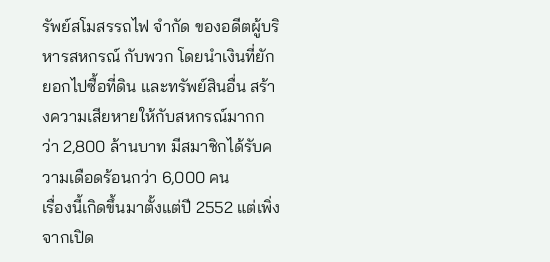รัพย์สโมสรรถไฟ จำกัด ของอดีตผู้บริหารสหกรณ์ กับพวก โดยนำเงินที่ยักยอกไปซื้อที่ดิน และทรัพย์สินอื่น สร้างความเสียหายให้กับสหกรณ์มากกว่า 2,800 ล้านบาท มีสมาชิกได้รับความเดือดร้อนกว่า 6,000 คน
เรื่องนี้เกิดขึ้นมาตั้งแต่ปี 2552 แต่เพิ่งจากเปิด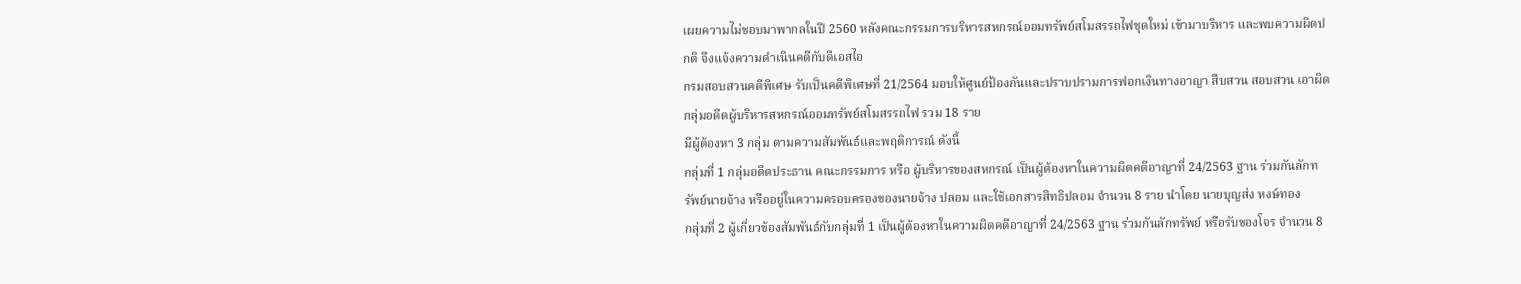เผยความไม่ชอบมาพากลในปี 2560 หลังคณะกรรมการบริหารสหกรณ์ออมทรัพย์สโมสรรถไฟชุดใหม่ เข้ามาบริหาร และพบความผิดปกติ จึงแจ้งความดำเนินคดีกับดีเอสไอ
กรมสอบสวนคดีพิเศษ รับเป็นคดีพิเศษที่ 21/2564 มอบให้ศูนย์ป้องกันและปราบปรามการฟอกเงินทางอาญา สืบสวน สอบสวน เอาผิดกลุ่มอดีตผู้บริหารสหกรณ์ออมทรัพย์สโมสรรถไฟ รวม 18 ราย
มีผู้ต้องหา 3 กลุ่ม ตามความสัมพันธ์และพฤติการณ์ ดังนี้
กลุ่มที่ 1 กลุ่มอดีตประธาน คณะกรรมการ หรือ ผู้บริหารของสหกรณ์ เป็นผู้ต้องหาในความผิดคดีอาญาที่ 24/2563 ฐาน ร่วมกันลักทรัพย์นายจ้าง หรืออยู่ในความครอบครองของนายจ้าง ปลอม และใช้เอกสารสิทธิปลอม จำนวน 8 ราย นำโดย นายบุญส่ง หงษ์ทอง
กลุ่มที่ 2 ผู้เกี่ยวข้องสัมพันธ์กับกลุ่มที่ 1 เป็นผู้ต้องหาในความผิดคดีอาญาที่ 24/2563 ฐาน ร่วมกันลักทรัพย์ หรือรับของโจร จำนวน 8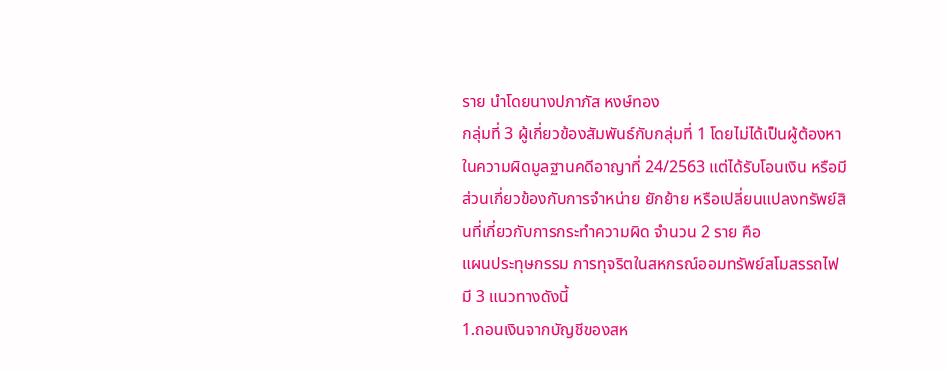ราย นำโดยนางปภาภัส หงษ์ทอง
กลุ่มที่ 3 ผู้เกี่ยวข้องสัมพันธ์กับกลุ่มที่ 1 โดยไม่ได้เป็นผู้ต้องหาในความผิดมูลฐานคดีอาญาที่ 24/2563 แต่ได้รับโอนเงิน หรือมีส่วนเกี่ยวข้องกับการจำหน่าย ยักย้าย หรือเปลี่ยนแปลงทรัพย์สินที่เกี่ยวกับการกระทำความผิด จำนวน 2 ราย คือ
แผนประทุษกรรม การทุจริตในสหกรณ์ออมทรัพย์สโมสรรถไฟ มี 3 แนวทางดังนี้
1.ถอนเงินจากบัญชีของสห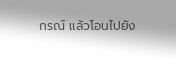กรณ์ แล้วโอนไปยัง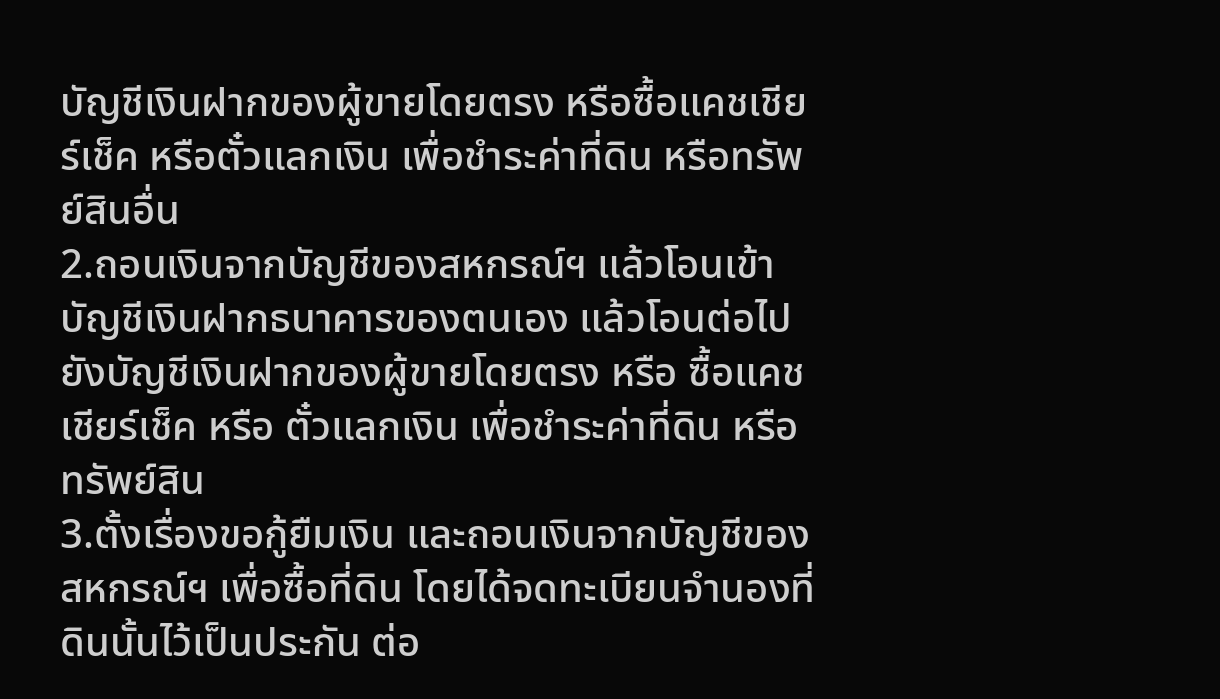บัญชีเงินฝากของผู้ขายโดยตรง หรือซื้อแคชเชียร์เช็ค หรือตั๋วแลกเงิน เพื่อชำระค่าที่ดิน หรือทรัพย์สินอื่น
2.ถอนเงินจากบัญชีของสหกรณ์ฯ แล้วโอนเข้าบัญชีเงินฝากธนาคารของตนเอง แล้วโอนต่อไปยังบัญชีเงินฝากของผู้ขายโดยตรง หรือ ซื้อแคชเชียร์เช็ค หรือ ตั๋วแลกเงิน เพื่อชำระค่าที่ดิน หรือ ทรัพย์สิน
3.ตั้งเรื่องขอกู้ยืมเงิน และถอนเงินจากบัญชีของสหกรณ์ฯ เพื่อซื้อที่ดิน โดยได้จดทะเบียนจำนองที่ดินนั้นไว้เป็นประกัน ต่อ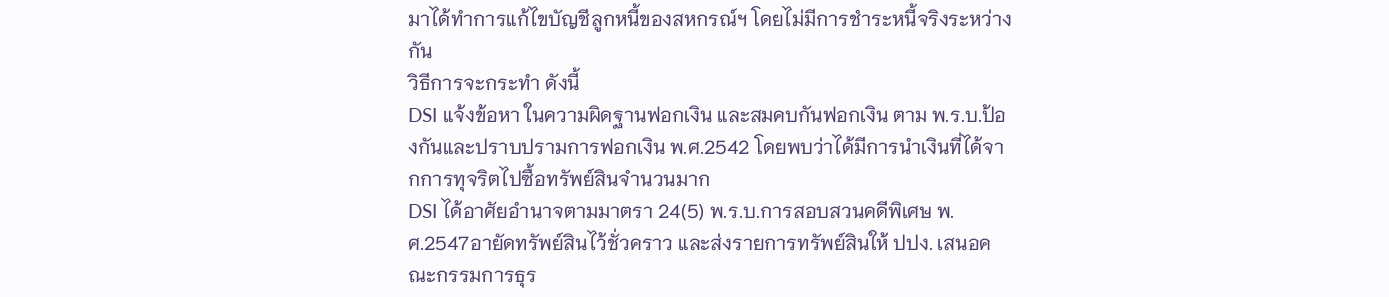มาได้ทำการแก้ไขบัญชีลูกหนี้ของสหกรณ์ฯ โดยไม่มีการชำระหนี้จริงระหว่างกัน
วิธีการจะกระทำ ดังนี้
DSI แจ้งข้อหา ในความผิดฐานฟอกเงิน และสมคบกันฟอกเงิน ตาม พ.ร.บ.ป้องกันและปราบปรามการฟอกเงิน พ.ศ.2542 โดยพบว่าได้มีการนำเงินที่ได้จากการทุจริตไปซื้อทรัพย์สินจำนวนมาก
DSI ได้อาศัยอำนาจตามมาตรา 24(5) พ.ร.บ.การสอบสวนคดีพิเศษ พ.ศ.2547อายัดทรัพย์สินไว้ชั่วคราว และส่งรายการทรัพย์สินให้ ปปง. เสนอคณะกรรมการธุร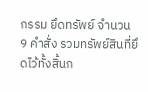กรรม ยึดทรัพย์ จำนวน 9 คำสั่ง รวมทรัพย์สินที่ยึดไว้ทั้งสิ้นก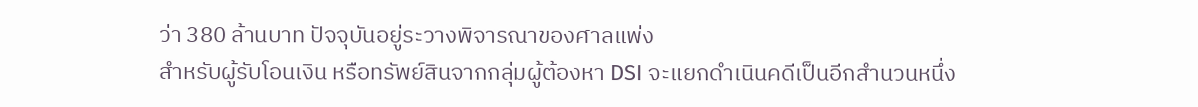ว่า 380 ล้านบาท ปัจจุบันอยู่ระวางพิจารณาของศาลแพ่ง
สำหรับผู้รับโอนเงิน หรือทรัพย์สินจากกลุ่มผู้ต้องหา DSI จะแยกดำเนินคดีเป็นอีกสำนวนหนึ่ง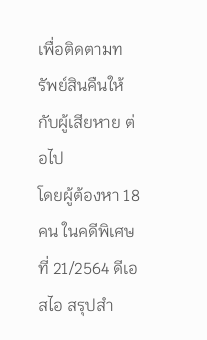เพื่อติดตามทรัพย์สินคืนให้กับผู้เสียหาย ต่อไป
โดยผู้ต้องหา 18 คน ในคดีพิเศษที่ 21/2564 ดีเอสไอ สรุปสำ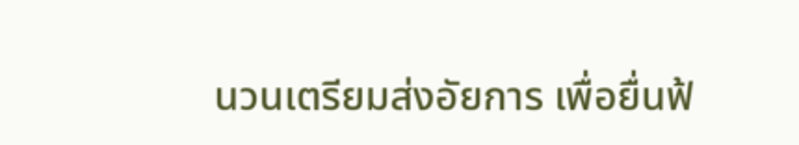นวนเตรียมส่งอัยการ เพื่อยื่นฟ้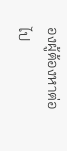องผู้ต้องหาต่อไป